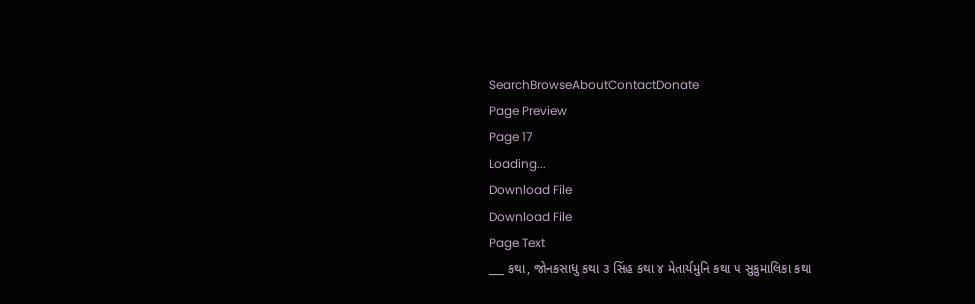SearchBrowseAboutContactDonate
Page Preview
Page 17
Loading...
Download File
Download File
Page Text
___ કથા, જોનકસાધુ કથા ૩ સિંહ કથા ૪ મેતાર્યમુનિ કથા ૫ સુકુમાલિકા કથા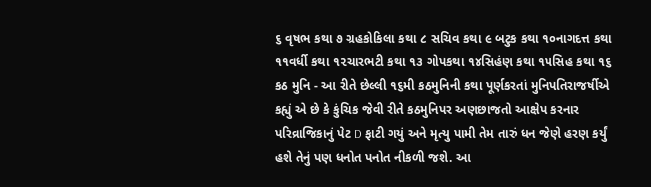૬ વૃષભ કથા ૭ ગ્રહકોકિલા કથા ૮ સચિવ કથા ૯ બટુક કથા ૧૦નાગદત્ત કથા ૧૧વર્ધી કથા ૧૨ચારભટી કથા ૧૩ ગોપકથા ૧૪સિહંણ કથા ૧૫સિહ કથા ૧૬ કઠ મુનિ - આ રીતે છેલ્લી ૧૬મી કઠમુનિની કથા પૂર્ણકરતાં મુનિપતિરાજર્ષીએ કહ્યું એ છે કે કુંચિક જેવી રીતે કઠમુનિપર અણછાજતો આક્ષેપ કરનાર પરિવ્રાજિકાનું પેટ D ફાટી ગયું અને મૃત્યુ પામી તેમ તારું ધન જેણે હરણ કર્યું હશે તેનું પણ ધનોત પનોત નીકળી જશે. આ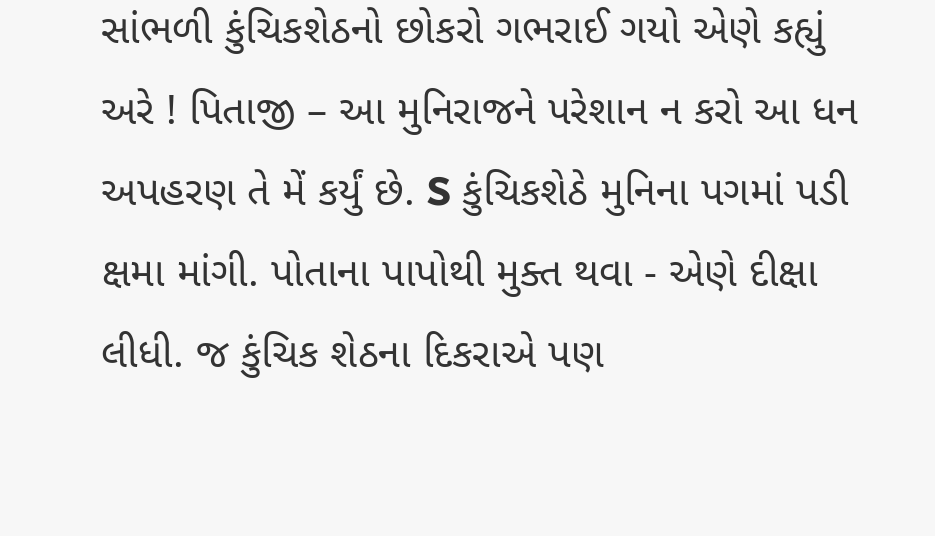સાંભળી કુંચિકશેઠનો છોકરો ગભરાઈ ગયો એણે કહ્યું અરે ! પિતાજી – આ મુનિરાજને પરેશાન ન કરો આ ધન અપહરણ તે મેં કર્યું છે. S કુંચિકશેઠે મુનિના પગમાં પડી ક્ષમા માંગી. પોતાના પાપોથી મુક્ત થવા - એણે દીક્ષા લીધી. જ કુંચિક શેઠના દિકરાએ પણ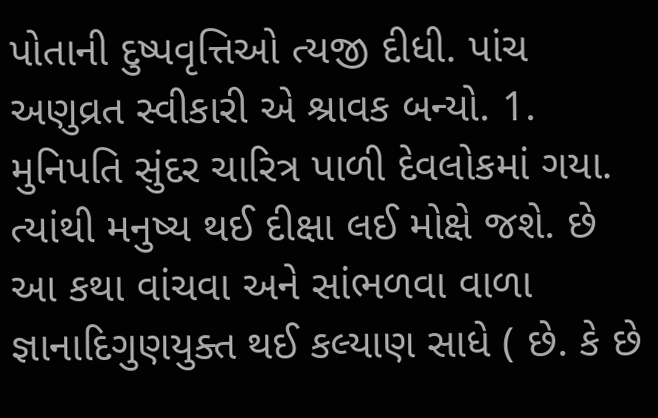પોતાની દુષ્પવૃત્તિઓ ત્યજી દીધી. પાંચ અણુવ્રત સ્વીકારી એ શ્રાવક બન્યો. 1. મુનિપતિ સુંદર ચારિત્ર પાળી દેવલોકમાં ગયા. ત્યાંથી મનુષ્ય થઈ દીક્ષા લઈ મોક્ષે જશે. છે આ કથા વાંચવા અને સાંભળવા વાળા જ્ઞાનાદિગુણયુક્ત થઈ કલ્યાણ સાધે ( છે. કે છે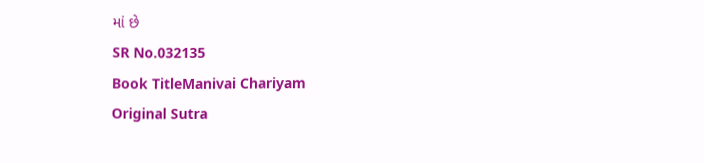માં છે
SR No.032135
Book TitleManivai Chariyam
Original Sutra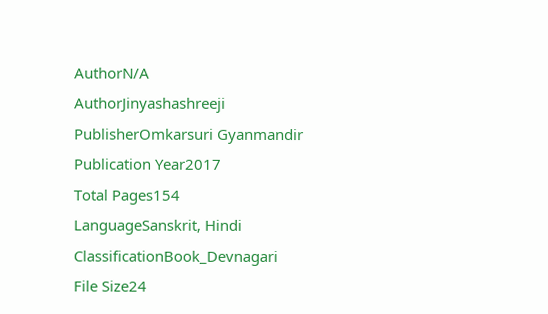AuthorN/A
AuthorJinyashashreeji
PublisherOmkarsuri Gyanmandir
Publication Year2017
Total Pages154
LanguageSanskrit, Hindi
ClassificationBook_Devnagari
File Size24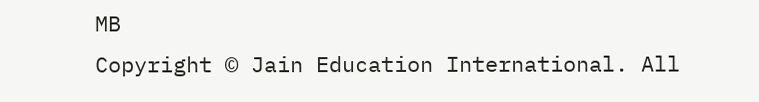MB
Copyright © Jain Education International. All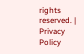rights reserved. | Privacy Policy